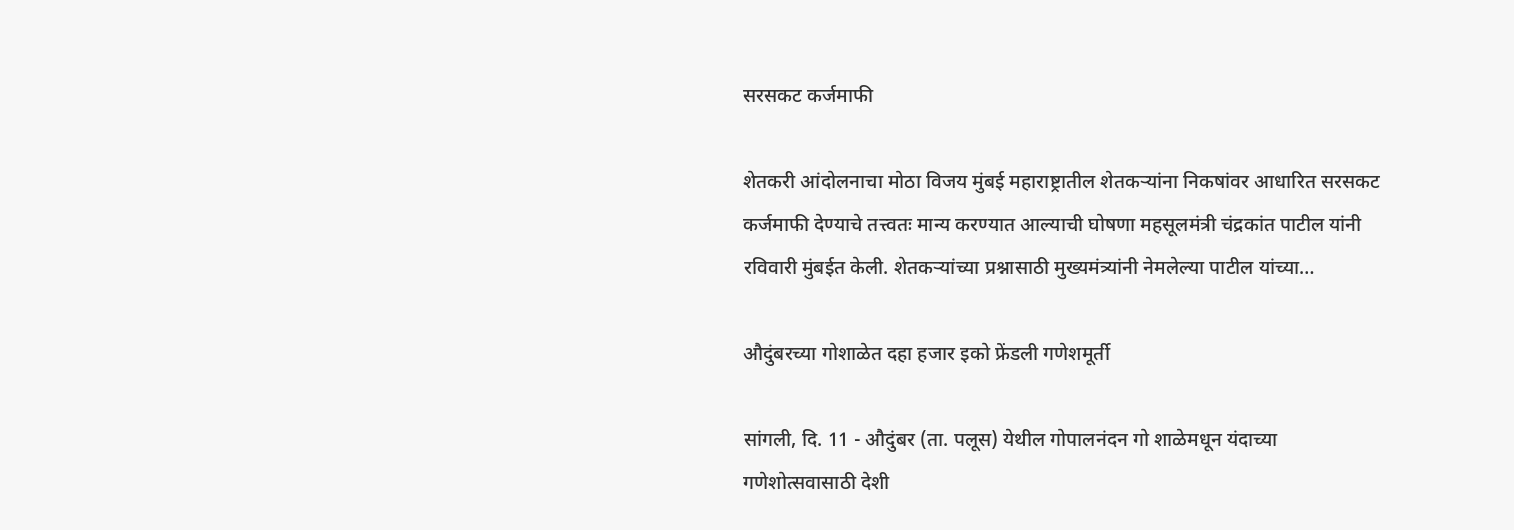सरसकट कर्जमाफी

शेतकरी आंदोलनाचा मोठा विजय मुंबई महाराष्ट्रातील शेतकऱ्यांना निकषांवर आधारित सरसकट कर्जमाफी देण्याचे तत्त्वतः मान्य करण्यात आल्याची घोषणा महसूलमंत्री चंद्रकांत पाटील यांनी रविवारी मुंबईत केली. शेतकऱ्यांच्या प्रश्नासाठी मुख्यमंत्र्यांनी नेमलेल्या पाटील यांच्या…

औदुंबरच्या गोशाळेत दहा हजार इको फ्रेंडली गणेशमूर्ती

सांगली, दि. 11 - औदुंबर (ता. पलूस) येथील गोपालनंदन गो शाळेमधून यंदाच्या गणेशोत्सवासाठी देशी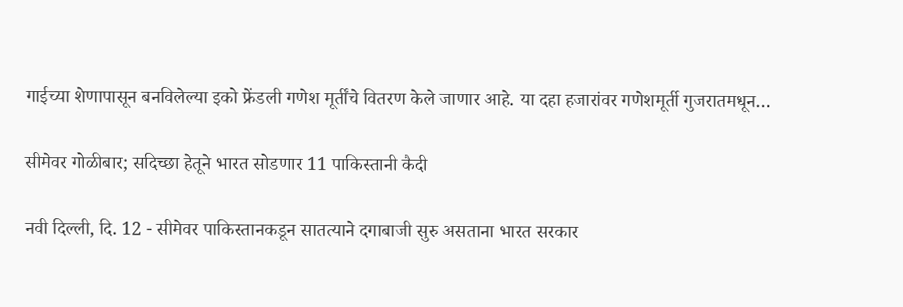गाईच्या शेणापासून बनविलेल्या इको फ्रेंडली गणेश मूर्तींचे वितरण केले जाणार आहे. या दहा हजारांवर गणेशमूर्ती गुजरातमधून…

सीमेवर गोळीबार; सदिच्छा हेतूने भारत सोडणार 11 पाकिस्तानी कैदी

नवी दिल्ली, दि. 12 - सीमेवर पाकिस्तानकडून सातत्याने दगाबाजी सुरु असताना भारत सरकार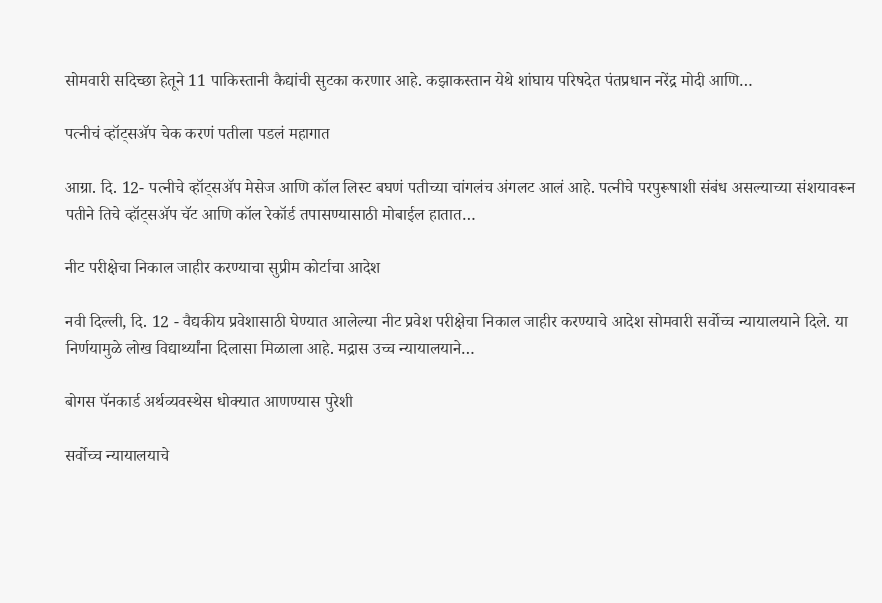सोमवारी सदिच्छा हेतूने 11 पाकिस्तानी कैद्यांची सुटका करणार आहे. कझाकस्तान येथे शांघाय परिषदेत पंतप्रधान नरेंद्र मोदी आणि…

पत्नीचं व्हॉट्सॲप चेक करणं पतीला पडलं महागात

आग्रा. दि. 12- पत्नीचे व्हॉट्सॲप मेसेज आणि कॉल लिस्ट बघणं पतीच्या चांगलंच अंगलट आलं आहे. पत्नीचे परपुरूषाशी संबंध असल्याच्या संशयावरून पतीने तिचे व्हॉट्सॲप चॅट आणि कॉल रेकॉर्ड तपासण्यासाठी मोबाईल हातात…

नीट परीक्षेचा निकाल जाहीर करण्याचा सुप्रीम कोर्टाचा आदेश

नवी दिल्ली, दि. 12 - वैद्यकीय प्रवेशासाठी घेण्यात आलेल्या नीट प्रवेश परीक्षेचा निकाल जाहीर करण्याचे आदेश सोमवारी सर्वोच्च न्यायालयाने दिले. या निर्णयामुळे लोख विद्यार्थ्यांना दिलासा मिळाला आहे. मद्रास उच्च न्यायालयाने…

बोगस पॅनकार्ड अर्थव्यवस्थेस धोक्यात आणण्यास पुरेशी

सर्वोच्च न्यायालयाचे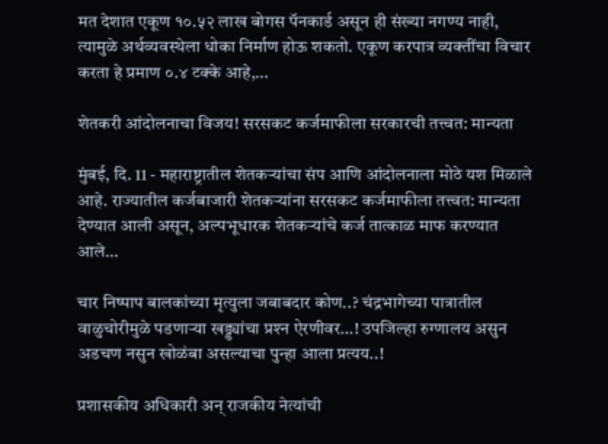मत देशात एकूण १०.५२ लाख बोगस पॅनकार्ड असून ही संख्या नगण्य नाही, त्यामुळे अर्थव्यवस्थेला धोका निर्माण होऊ शकतो. एकूण करपात्र व्यक्तींचा विचार करता हे प्रमाण ०.४ टक्के आहे,…

शेतकरी आंदोलनाचा विजय! सरसकट कर्जमाफीला सरकारची तत्त्वत: मान्यता

मुंबई, दि. 11 - महाराष्ट्रातील शेतकऱ्यांचा संप आणि आंदोलनाला मोठे यश मिळाले आहे. राज्यातील कर्जबाजारी शेतकऱ्यांना सरसकट कर्जमाफीला तत्त्वत: मान्यता देण्यात आली असून, अल्पभूधारक शेतकऱ्यांचे कर्ज तात्काळ माफ करण्यात आले…

चार निष्पाप बालकांच्या मृत्युला जबाबदार कोण..? चंद्रभागेच्या पात्रातील वाळुचोरीमुळे पडणार्‍या खड्ड्यांचा प्रश्‍न ऐरणीवर…! उपजिल्हा रुग्णालय असुन अडचण नसुन खोळंबा असल्याचा पुन्हा आला प्रत्यय..!

प्रशासकीय अधिकारी अन् राजकीय नेत्यांची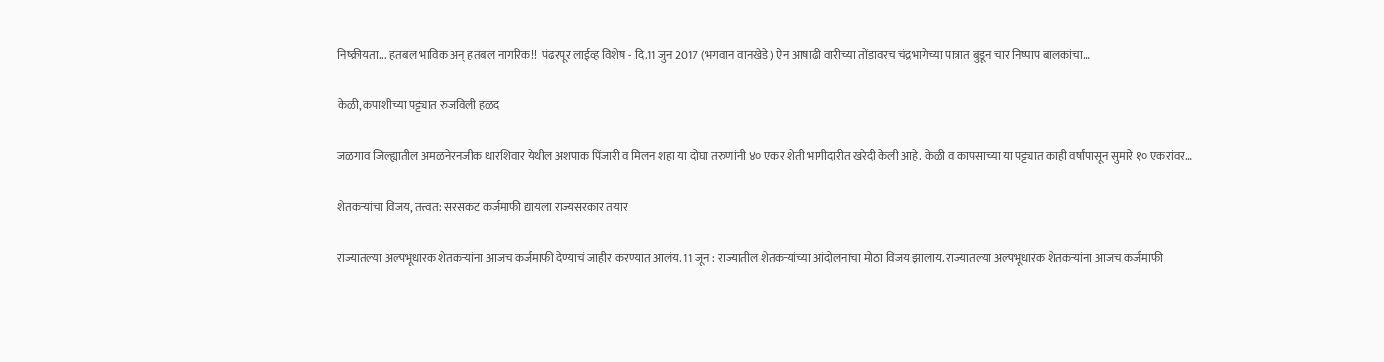निष्क्रीयता... हतबल भाविक अन् हतबल नागरिक!!  पंढरपूर लाईव्ह विशेष - दि.11 जुन 2017 (भगवान वानखेडे) ऐन आषाढी वारीच्या तोंडावरच चंद्रभागेच्या पात्रात बुडून चार निष्पाप बालकांचा…

केळी, कपाशीच्या पट्ट्यात रुजविली हळद

जळगाव जिल्ह्यातील अमळनेरनजीक धारशिवार येथील अशपाक पिंजारी व मिलन शहा या दोघा तरुणांनी ४० एकर शेती भागीदारीत खरेदी केली आहे. केळी व कापसाच्या या पट्ट्यात काही वर्षांपासून सुमारे १० एकरांवर…

शेतकऱ्यांचा विजय, तत्त्वत: सरसकट कर्जमाफी द्यायला राज्यसरकार तयार

राज्यातल्या अल्पभूधारक शेतकऱ्यांना आजच कर्जमाफी देण्याचं जाहीर करण्यात आलंय. 11 जून : राज्यातील शेतकऱ्यांच्या आंदोलनाचा मोठा विजय झालाय. राज्यातल्या अल्पभूधारक शेतकऱ्यांना आजच कर्जमाफी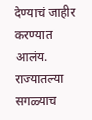देण्याचं जाहीर करण्यात आलंय. राज्यातल्या सगळ्याच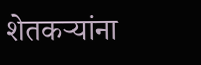शेतकऱ्यांना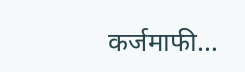कर्जमाफी…